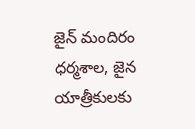జైన్ మందిరం ధర్మశాల, జైన యాత్రీకులకు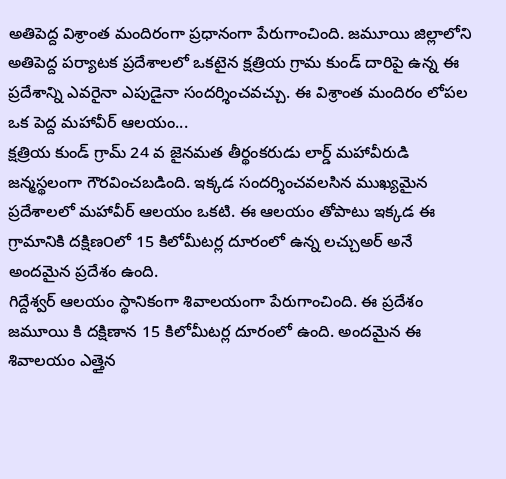అతిపెద్ద విశ్రాంత మందిరంగా ప్రధానంగా పేరుగాంచింది. జమూయి జిల్లాలోని అతిపెద్ద పర్యాటక ప్రదేశాలలో ఒకటైన క్షత్రియ గ్రామ కుండ్ దారిపై ఉన్న ఈ ప్రదేశాన్ని ఎవరైనా ఎపుడైనా సందర్శించవచ్చు. ఈ విశ్రాంత మందిరం లోపల ఒక పెద్ద మహావీర్ ఆలయం...
క్షత్రియ కుండ్ గ్రామ్ 24 వ జైనమత తీర్థంకరుడు లార్డ్ మహావీరుడి జన్మస్థలంగా గౌరవించబడింది. ఇక్కడ సందర్శించవలసిన ముఖ్యమైన ప్రదేశాలలో మహావీర్ ఆలయం ఒకటి. ఈ ఆలయం తోపాటు ఇక్కడ ఈ గ్రామానికి దక్షిణ౦లో 15 కిలోమీటర్ల దూరంలో ఉన్న లచ్చుఅర్ అనే అందమైన ప్రదేశం ఉంది.
గిద్దేశ్వర్ ఆలయం స్థానికంగా శివాలయంగా పేరుగాంచింది. ఈ ప్రదేశం జమూయి కి దక్షిణాన 15 కిలోమీటర్ల దూరంలో ఉంది. అందమైన ఈ శివాలయం ఎత్తైన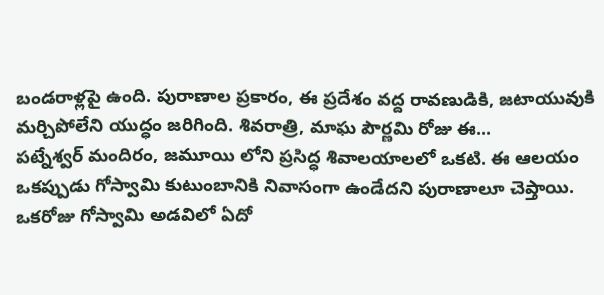బండరాళ్లపై ఉంది. పురాణాల ప్రకారం, ఈ ప్రదేశం వద్ద రావణుడికి, జటాయువుకి మర్చిపోలేని యుద్ధం జరిగింది. శివరాత్రి, మాఘ పౌర్ణమి రోజు ఈ...
పట్నేశ్వర్ మందిరం, జమూయి లోని ప్రసిద్ధ శివాలయాలలో ఒకటి. ఈ ఆలయం ఒకప్పుడు గోస్వామి కుటుంబానికి నివాసంగా ఉండేదని పురాణాలూ చెప్తాయి. ఒకరోజు గోస్వామి అడవిలో ఏదో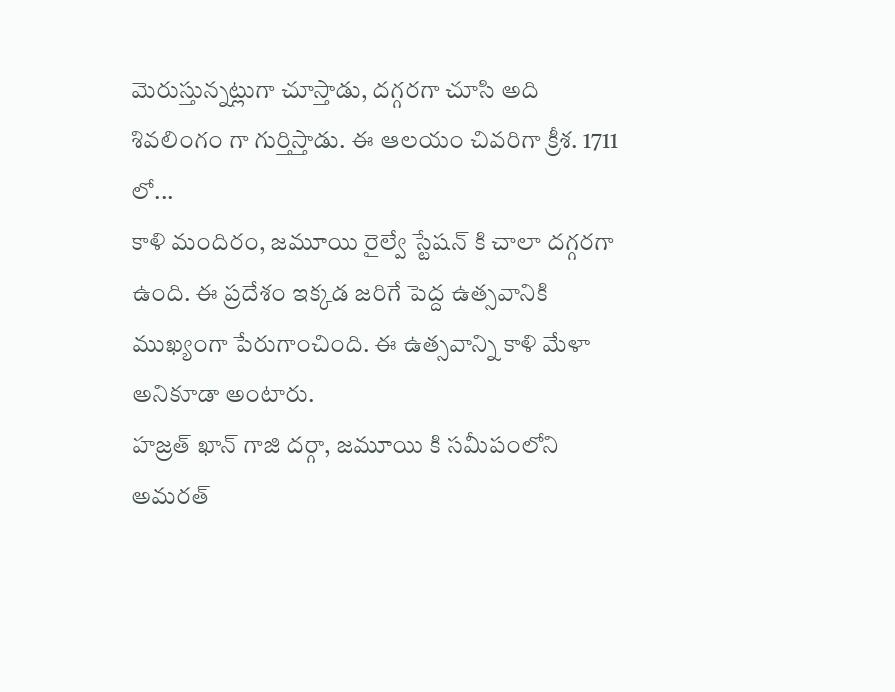మెరుస్తున్నట్లుగా చూస్తాడు, దగ్గరగా చూసి అది శివలింగం గా గుర్తిస్తాడు. ఈ ఆలయం చివరిగా క్రీశ. 1711 లో...
కాళి మందిరం, జమూయి రైల్వే స్టేషన్ కి చాలా దగ్గరగా ఉంది. ఈ ప్రదేశం ఇక్కడ జరిగే పెద్ద ఉత్సవానికి ముఖ్యంగా పేరుగాంచింది. ఈ ఉత్సవాన్ని కాళి మేళా అనికూడా అంటారు.
హజ్రత్ ఖాన్ గాజి దర్గా, జమూయి కి సమీపంలోని అమరత్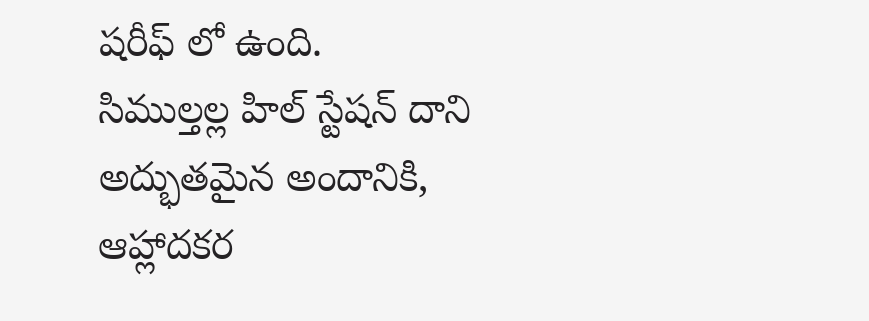షరీఫ్ లో ఉంది.
సిముల్తల్ల హిల్ స్టేషన్ దాని అద్భుతమైన అందానికి, ఆహ్లాదకర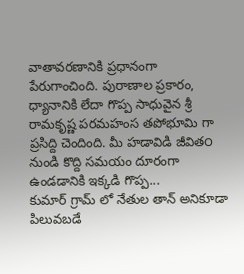వాతావరణానికి ప్రధానంగా పేరుగాంచింది. పురాణాల ప్రకారం, ధ్యానానికి లేదా గొప్ప సాధువైన శ్రీ రామకృష్ణ పరమహంస తపోభూమి గా ప్రసిద్ది చెందింది. మీ హడావిడి జీవిత౦ నుండి కొద్ది సమయం దూరంగా ఉండడానికి ఇక్కడి గొప్ప...
కుమార్ గ్రామ్ లో నేతుల తాన్ అనికూడా పిలువబడే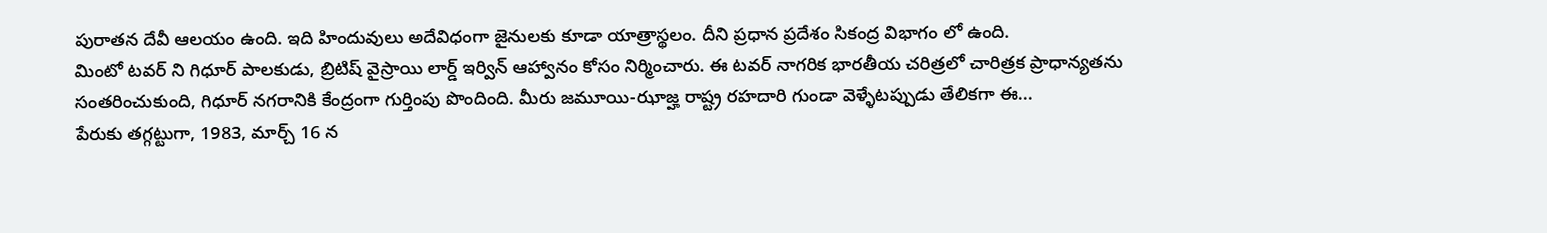పురాతన దేవీ ఆలయం ఉంది. ఇది హిందువులు అదేవిధంగా జైనులకు కూడా యాత్రాస్థలం. దీని ప్రధాన ప్రదేశం సికంద్ర విభాగం లో ఉంది.
మింటో టవర్ ని గిధూర్ పాలకుడు, బ్రిటిష్ వైస్రాయి లార్డ్ ఇర్విన్ ఆహ్వానం కోసం నిర్మించారు. ఈ టవర్ నాగరిక భారతీయ చరిత్రలో చారిత్రక ప్రాధాన్యతను సంతరించుకుంది, గిధూర్ నగరానికి కేంద్రంగా గుర్తింపు పొందింది. మీరు జమూయి-ఝాజ్హ రాష్ట్ర రహదారి గుండా వెళ్ళేటప్పుడు తేలికగా ఈ...
పేరుకు తగ్గట్టుగా, 1983, మార్చ్ 16 న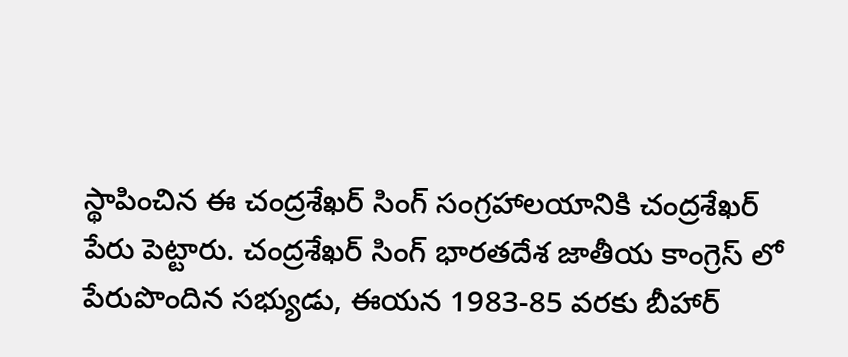స్థాపించిన ఈ చంద్రశేఖర్ సింగ్ సంగ్రహాలయానికి చంద్రశేఖర్ పేరు పెట్టారు. చంద్రశేఖర్ సింగ్ భారతదేశ జాతీయ కాంగ్రెస్ లో పేరుపొందిన సభ్యుడు, ఈయన 1983-85 వరకు బీహార్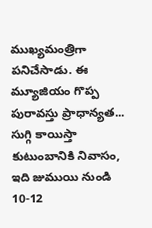ముఖ్యమంత్రిగా పనిచేసాడు. ఈ మ్యూజియం గొప్ప పురావస్తు ప్రాధాన్యత...
సుగ్గి కాయిస్తా కుటుంబానికి నివాసం, ఇది జుముయి నుండి 10-12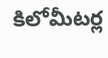కిలోమీటర్ల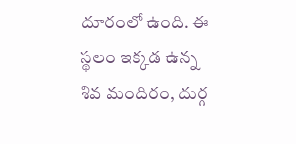దూరంలో ఉంది. ఈ స్థలం ఇక్కడ ఉన్న శివ మందిరం, దుర్గ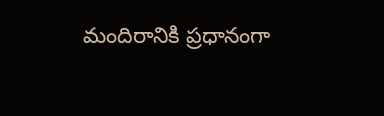మందిరానికి ప్రధానంగా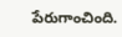పేరుగాంచింది.